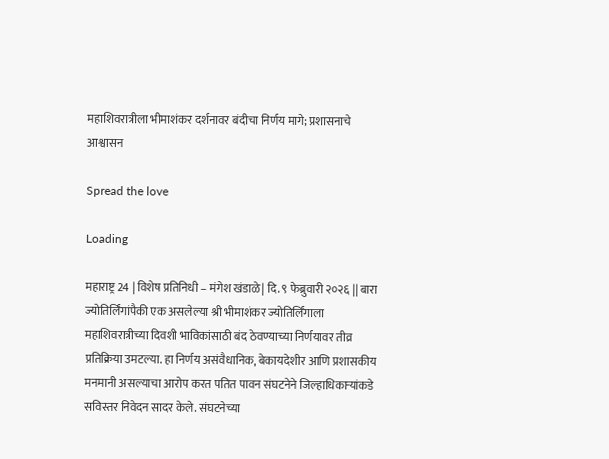महाशिवरात्रीला भीमाशंकर दर्शनावर बंदीचा निर्णय मागे; प्रशासनाचे आश्वासन

Spread the love

Loading

महाराष्ट्र 24 | विशेष प्रतिनिधी – मंगेश खंडाळे| दि. ९ फेब्रुवारी २०२६ || बारा ज्योतिर्लिंगांपैकी एक असलेल्या श्री भीमाशंकर ज्योतिर्लिंगाला महाशिवरात्रीच्या दिवशी भाविकांसाठी बंद ठेवण्याच्या निर्णयावर तीव्र प्रतिक्रिया उमटल्या. हा निर्णय असंवैधानिक, बेकायदेशीर आणि प्रशासकीय मनमानी असल्याचा आरोप करत पतित पावन संघटनेने जिल्हाधिकाऱ्यांकडे सविस्तर निवेदन सादर केले. संघटनेच्या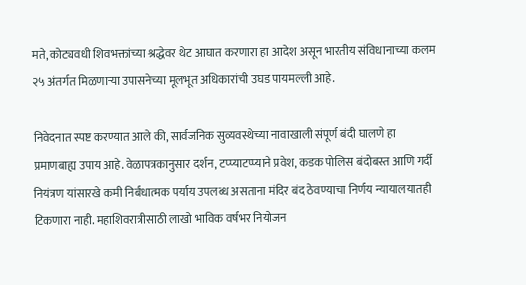मते, कोट्यवधी शिवभक्तांच्या श्रद्धेवर थेट आघात करणारा हा आदेश असून भारतीय संविधानाच्या कलम २५ अंतर्गत मिळणाऱ्या उपासनेच्या मूलभूत अधिकारांची उघड पायमल्ली आहे.

निवेदनात स्पष्ट करण्यात आले की, सार्वजनिक सुव्यवस्थेच्या नावाखाली संपूर्ण बंदी घालणे हा प्रमाणबाह्य उपाय आहे. वेळापत्रकानुसार दर्शन, टप्प्याटप्प्याने प्रवेश, कडक पोलिस बंदोबस्त आणि गर्दी नियंत्रण यांसारखे कमी निर्बंधात्मक पर्याय उपलब्ध असताना मंदिर बंद ठेवण्याचा निर्णय न्यायालयातही टिकणारा नाही. महाशिवरात्रीसाठी लाखो भाविक वर्षभर नियोजन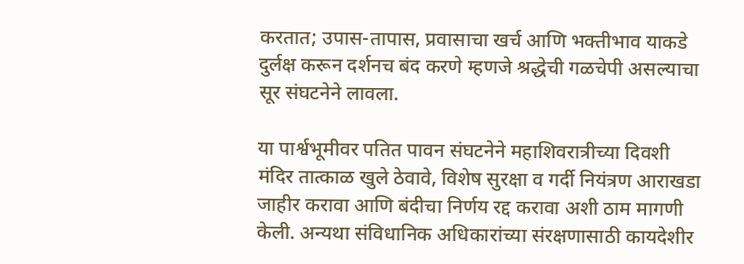करतात; उपास-तापास, प्रवासाचा खर्च आणि भक्तीभाव याकडे दुर्लक्ष करून दर्शनच बंद करणे म्हणजे श्रद्धेची गळचेपी असल्याचा सूर संघटनेने लावला.

या पार्श्वभूमीवर पतित पावन संघटनेने महाशिवरात्रीच्या दिवशी मंदिर तात्काळ खुले ठेवावे, विशेष सुरक्षा व गर्दी नियंत्रण आराखडा जाहीर करावा आणि बंदीचा निर्णय रद्द करावा अशी ठाम मागणी केली. अन्यथा संविधानिक अधिकारांच्या संरक्षणासाठी कायदेशीर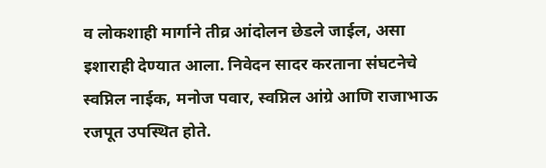व लोकशाही मार्गाने तीव्र आंदोलन छेडले जाईल, असा इशाराही देण्यात आला. निवेदन सादर करताना संघटनेचे स्वप्निल नाईक, मनोज पवार, स्वप्निल आंग्रे आणि राजाभाऊ रजपूत उपस्थित होते.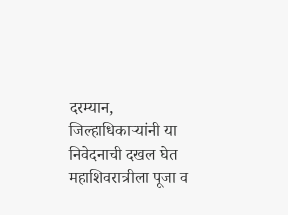दरम्यान, जिल्हाधिकाऱ्यांनी या निवेदनाची दखल घेत महाशिवरात्रीला पूजा व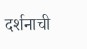दर्शनाची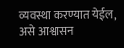व्यवस्था करण्यात येईल, असे आश्वासन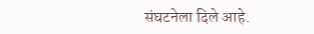संघटनेला दिले आहे.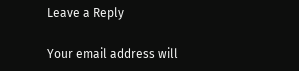Leave a Reply

Your email address will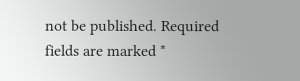not be published. Required fields are marked *